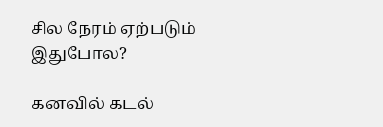சில நேரம் ஏற்படும் இதுபோல?

கனவில் கடல்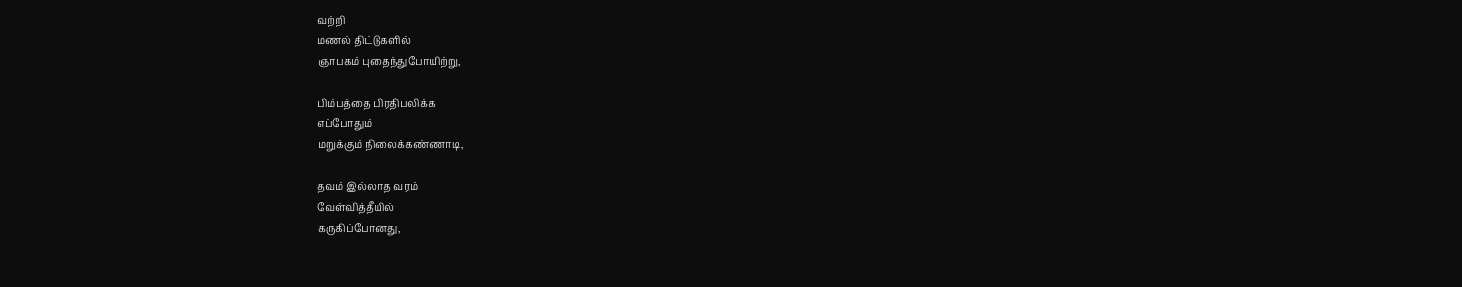வற்றி
மணல் திட்டுகளில்
ஞாபகம் புதைந்துபோயிற்று,

பிம்பத்தை பிரதிபலிக்க
எப்போதும்
மறுக்கும் நிலைக்கண்ணாடி,

தவம் இல்லாத வரம்
வேள்வித்தீயில்
கருகிப்போனது,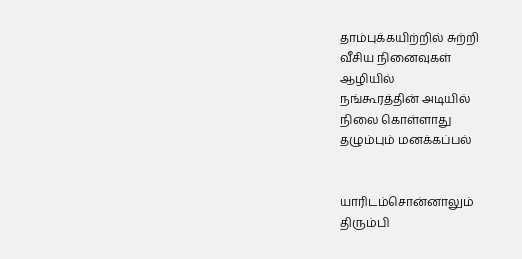தாம்புக்கயிற்றில் சுற்றி
வீசிய நினைவுகள்
ஆழியில்
நங்கூரத்தின் அடியில்
நிலை கொள்ளாது
தழும்பும் மனக்கப்பல்


யாரிடம்சொன்னாலும்
திரும்பி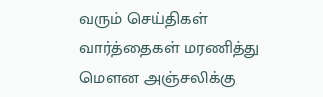வரும் செய்திகள்
வார்த்தைகள் மரணித்து
மெளன அஞ்சலிக்கு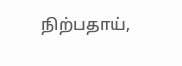நிற்பதாய்,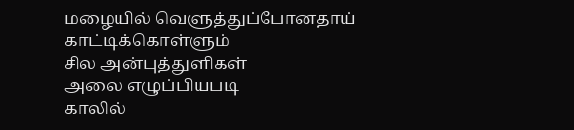மழையில் வெளுத்துப்போனதாய்
காட்டிக்கொள்ளும்
சில அன்புத்துளிகள்
அலை எழுப்பியபடி
காலில்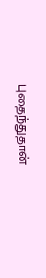புதைந்துதான்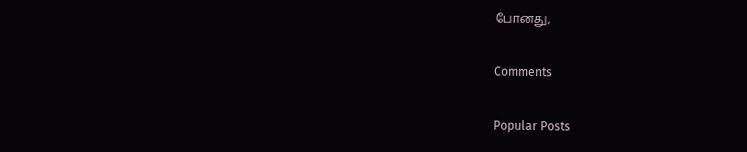போனது,

Comments

Popular Posts